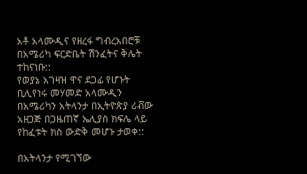አቶ አላሙዲና የዘረፋ ግብረአበሮቹ በአሜሪካ ፍርድቤት ሽንፈትና ቅሌት ተከናነቡ::
የወያኔ አገዛዝ ዋና ደጋፊ የሆኑት ቢሊየነሩ መሃመድ አላሙዲን በአሜሪካን አትላንታ በኢትዮጵያ ሪቭው አዘጋጅ በጋዜጠኛ ኤሊያስ ክፍሌ ላይ የከፈቱት ክስ ውድቅ መሆኑ ታወቀ::

በአትላንታ የሚገኘው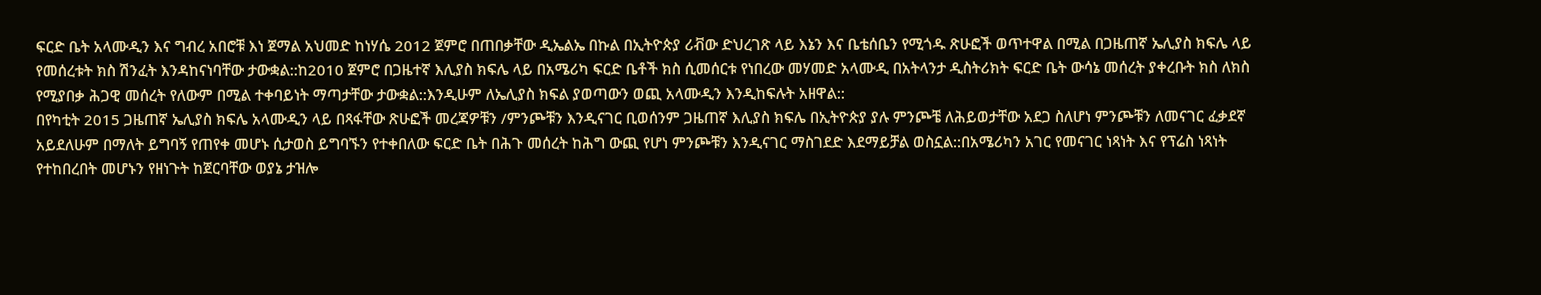ፍርድ ቤት አላሙዲን እና ግብረ አበሮቹ እነ ጀማል አህመድ ከነሃሴ 2012 ጀምሮ በጠበቃቸው ዲኤልኤ በኩል በኢትዮጵያ ሪቭው ድህረገጽ ላይ እኔን እና ቤቴሰቤን የሚጎዱ ጽሁፎች ወጥተዋል በሚል በጋዜጠኛ ኤሊያስ ክፍሌ ላይ የመሰረቱት ክስ ሽንፈት እንዳከናነባቸው ታውቋል::ከ2010 ጀምሮ በጋዜተኛ እሊያስ ክፍሌ ላይ በአሜሪካ ፍርድ ቤቶች ክስ ሲመሰርቱ የነበረው መሃመድ አላሙዲ በአትላንታ ዲስትሪክት ፍርድ ቤት ውሳኔ መሰረት ያቀረቡት ክስ ለክስ የሚያበቃ ሕጋዊ መሰረት የለውም በሚል ተቀባይነት ማጣታቸው ታውቋል::እንዲሁም ለኤሊያስ ክፍል ያወጣውን ወጪ አላሙዲን እንዲከፍሉት አዘዋል::
በየካቲት 2015 ጋዜጠኛ ኤሊያስ ክፍሌ አላሙዲን ላይ በጻፋቸው ጽሁፎች መረጃዎቹን /ምንጮቹን እንዲናገር ቢወሰንም ጋዜጠኛ እሊያስ ክፍሌ በኢትዮጵያ ያሉ ምንጮቼ ለሕይወታቸው አደጋ ስለሆነ ምንጮቹን ለመናገር ፈቃደኛ አይደለሁም በማለት ይግባኝ የጠየቀ መሆኑ ሲታወስ ይግባኙን የተቀበለው ፍርድ ቤት በሕጉ መሰረት ከሕግ ውጪ የሆነ ምንጮቹን እንዲናገር ማስገደድ እደማይቻል ወስኗል::በአሜሪካን አገር የመናገር ነጻነት እና የፕሬስ ነጻነት የተከበረበት መሆኑን የዘነጉት ከጀርባቸው ወያኔ ታዝሎ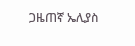ጋዜጠኛ ኤሊያስ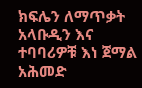ክፍሌን ለማጥቃት አላቡዲን እና ተባባሪዎቹ እነ ጀማል አሕመድ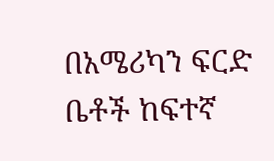በአሜሪካን ፍርድ ቤቶች ከፍተኛ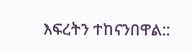እፍረትን ተከናንበዋል::